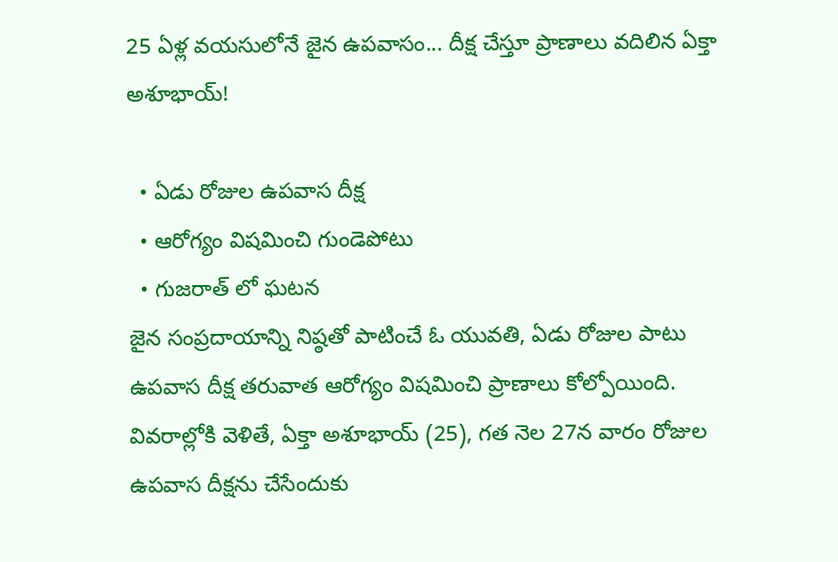25 ఏళ్ల వయసులోనే జైన ఉపవాసం... దీక్ష చేస్తూ ప్రాణాలు వదిలిన ఏక్తా అశూభాయ్!

  • ఏడు రోజుల ఉపవాస దీక్ష
  • ఆరోగ్యం విషమించి గుండెపోటు
  • గుజరాత్ లో ఘటన
జైన సంప్రదాయాన్ని నిష్ఠతో పాటించే ఓ యువతి, ఏడు రోజుల పాటు ఉపవాస దీక్ష తరువాత ఆరోగ్యం విషమించి ప్రాణాలు కోల్పోయింది. వివరాల్లోకి వెళితే, ఏక్తా అశూభాయ్‌ (25), గత నెల 27న వారం రోజుల ఉపవాస దీక్షను చేసేందుకు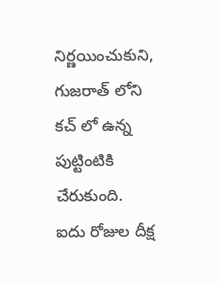నిర్ణయించుకుని, గుజరాత్‌ లోని కచ్‌ లో ఉన్న పుట్టింటికి చేరుకుంది. ఐదు రోజుల దీక్ష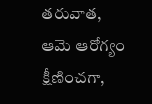తరువాత, ఆమె ఆరోగ్యం క్షీణించగా,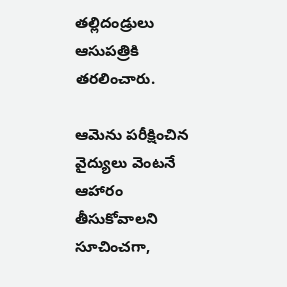తల్లిదండ్రులు ఆసుపత్రికి తరలించారు.

ఆమెను పరీక్షించిన వైద్యులు వెంటనే ఆహారం తీసుకోవాలని సూచించగా,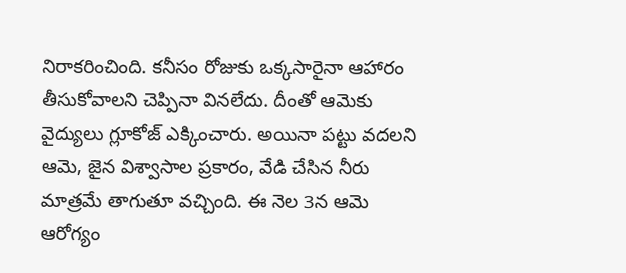నిరాకరించింది. కనీసం రోజుకు ఒక్కసారైనా ఆహారం తీసుకోవాలని చెప్పినా వినలేదు. దీంతో ఆమెకు వైద్యులు గ్లూకోజ్ ఎక్కించారు. అయినా పట్టు వదలని ఆమె, జైన విశ్వాసాల ప్రకారం, వేడి చేసిన నీరు మాత్రమే తాగుతూ వచ్చింది. ఈ నెల 3న ఆమె ఆరోగ్యం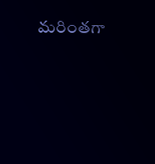మరింతగా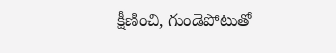క్షీణించి, గుండెపోటుతో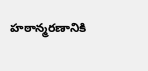హఠాన్మరణానికి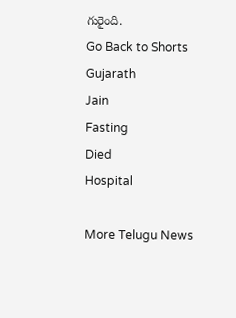గురైంది.
Go Back to Shorts
Gujarath
Jain
Fasting
Died
Hospital

More Telugu News